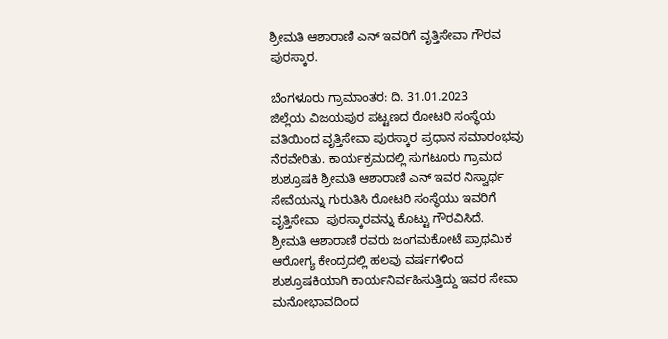ಶ್ರೀಮತಿ ಆಶಾರಾಣಿ ಎನ್ ಇವರಿಗೆ ವೃತ್ತಿಸೇವಾ ಗೌರವ ಪುರಸ್ಕಾರ.

ಬೆಂಗಳೂರು ಗ್ರಾಮಾಂತರ: ದಿ. 31.01.2023
ಜಿಲ್ಲೆಯ ವಿಜಯಪುರ ಪಟ್ಟಣದ ರೋಟರಿ ಸಂಸ್ಥೆಯ ವತಿಯಿಂದ ವೃತ್ತಿಸೇವಾ ಪುರಸ್ಕಾರ ಪ್ರಧಾನ ಸಮಾರಂಭವು ನೆರವೇರಿತು. ಕಾರ್ಯಕ್ರಮದಲ್ಲಿ ಸುಗಟೂರು ಗ್ರಾಮದ ಶುಶ್ರೂಷಕಿ ಶ್ರೀಮತಿ ಆಶಾರಾಣಿ ಎನ್ ಇವರ ನಿಸ್ವಾರ್ಥ ಸೇವೆಯನ್ನು ಗುರುತಿಸಿ ರೋಟರಿ ಸಂಸ್ಥೆಯು ಇವರಿಗೆ ವೃತ್ತಿಸೇವಾ  ಪುರಸ್ಕಾರವನ್ನು ಕೊಟ್ಟು ಗೌರವಿಸಿದೆ.
ಶ್ರೀಮತಿ ಆಶಾರಾಣಿ ರವರು ಜಂಗಮಕೋಟೆ ಪ್ರಾಥಮಿಕ ಆರೋಗ್ಯ ಕೇಂದ್ರದಲ್ಲಿ ಹಲವು ವರ್ಷಗಳಿಂದ ಶುಶ್ರೂಷಕಿಯಾಗಿ ಕಾರ್ಯನಿರ್ವಹಿಸುತ್ತಿದ್ದು ಇವರ ಸೇವಾ ಮನೋಭಾವದಿಂದ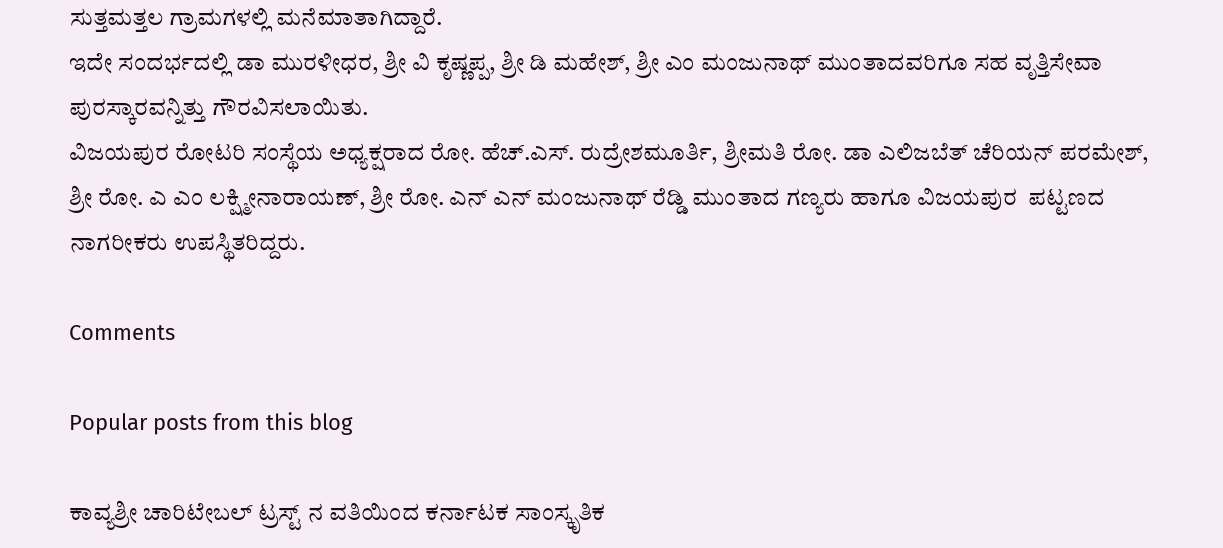ಸುತ್ತಮತ್ತಲ ಗ್ರಾಮಗಳಲ್ಲಿ ಮನೆಮಾತಾಗಿದ್ದಾರೆ.
ಇದೇ ಸಂದರ್ಭದಲ್ಲಿ ಡಾ ಮುರಳೀಧರ, ಶ್ರೀ ವಿ ಕೃಷ್ಣಪ್ಪ, ಶ್ರೀ ಡಿ ಮಹೇಶ್, ಶ್ರೀ ಎಂ ಮಂಜುನಾಥ್ ಮುಂತಾದವರಿಗೂ ಸಹ ವೃತ್ತಿಸೇವಾ ಪುರಸ್ಕಾರವನ್ನಿತ್ತು ಗೌರವಿಸಲಾಯಿತು.
ವಿಜಯಪುರ ರೋಟರಿ ಸಂಸ್ಥೆಯ ಅಧ್ಯಕ್ಷರಾದ ರೋ. ಹೆಚ್.ಎಸ್. ರುದ್ರೇಶಮೂರ್ತಿ, ಶ್ರೀಮತಿ ರೋ. ಡಾ ಎಲಿಜಬೆತ್ ಚೆರಿಯನ್ ಪರಮೇಶ್, ಶ್ರೀ ರೋ. ಎ ಎಂ ಲಕ್ಷ್ಮೀನಾರಾಯಣ್, ಶ್ರೀ ರೋ. ಎನ್ ಎನ್ ಮಂಜುನಾಥ್ ರೆಡ್ಡಿ ಮುಂತಾದ ಗಣ್ಯರು ಹಾಗೂ ವಿಜಯಪುರ  ಪಟ್ಟಣದ ನಾಗರೀಕರು ಉಪಸ್ಥಿತರಿದ್ದರು.

Comments

Popular posts from this blog

ಕಾವ್ಯಶ್ರೀ ಚಾರಿಟೇಬಲ್ ಟ್ರಸ್ಟ್ ನ ವತಿಯಿಂದ ಕರ್ನಾಟಕ ಸಾಂಸ್ಕೃತಿಕ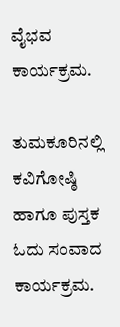ವೈಭವ ಕಾರ್ಯಕ್ರಮ.

ತುಮಕೂರಿನಲ್ಲಿ ಕವಿಗೋಷ್ಠಿ ಹಾಗೂ ಪುಸ್ತಕ ಓದು ಸಂವಾದ ಕಾರ್ಯಕ್ರಮ.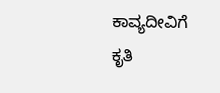ಕಾವ್ಯದೀವಿಗೆ ಕೃತಿ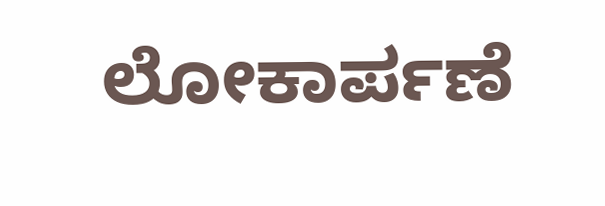ಲೋಕಾರ್ಪಣೆ